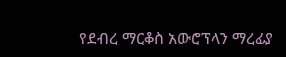የደብረ ማርቆስ አውሮፕላን ማረፊያ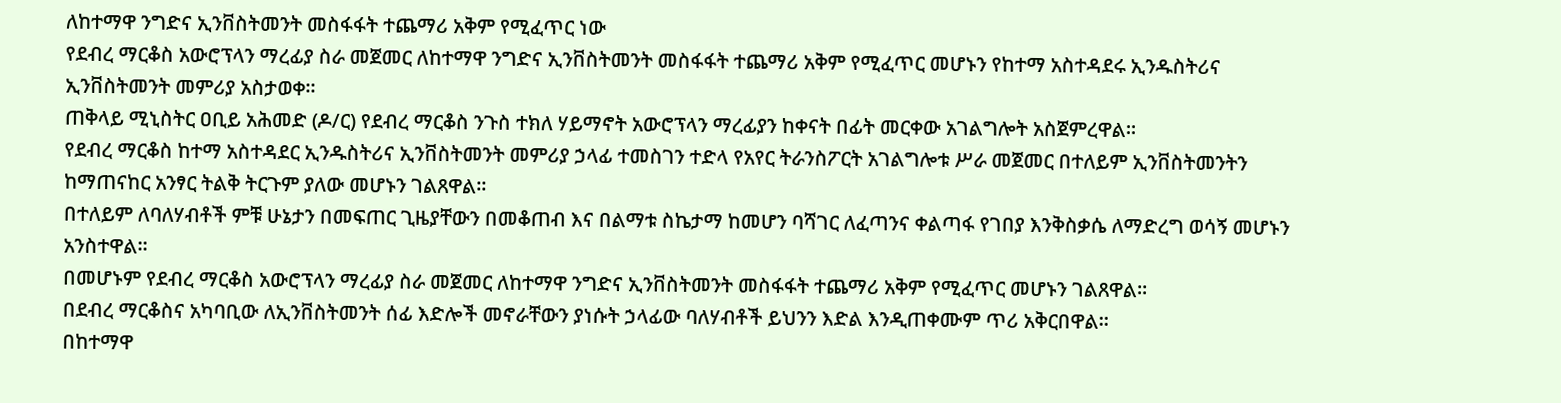ለከተማዋ ንግድና ኢንቨስትመንት መስፋፋት ተጨማሪ አቅም የሚፈጥር ነው
የደብረ ማርቆስ አውሮፕላን ማረፊያ ስራ መጀመር ለከተማዋ ንግድና ኢንቨስትመንት መስፋፋት ተጨማሪ አቅም የሚፈጥር መሆኑን የከተማ አስተዳደሩ ኢንዱስትሪና ኢንቨስትመንት መምሪያ አስታወቀ።
ጠቅላይ ሚኒስትር ዐቢይ አሕመድ (ዶ/ር) የደብረ ማርቆስ ንጉስ ተክለ ሃይማኖት አውሮፕላን ማረፊያን ከቀናት በፊት መርቀው አገልግሎት አስጀምረዋል።
የደብረ ማርቆስ ከተማ አስተዳደር ኢንዱስትሪና ኢንቨስትመንት መምሪያ ኃላፊ ተመስገን ተድላ የአየር ትራንስፖርት አገልግሎቱ ሥራ መጀመር በተለይም ኢንቨስትመንትን ከማጠናከር አንፃር ትልቅ ትርጉም ያለው መሆኑን ገልጸዋል።
በተለይም ለባለሃብቶች ምቹ ሁኔታን በመፍጠር ጊዜያቸውን በመቆጠብ እና በልማቱ ስኬታማ ከመሆን ባሻገር ለፈጣንና ቀልጣፋ የገበያ እንቅስቃሴ ለማድረግ ወሳኝ መሆኑን አንስተዋል።
በመሆኑም የደብረ ማርቆስ አውሮፕላን ማረፊያ ስራ መጀመር ለከተማዋ ንግድና ኢንቨስትመንት መስፋፋት ተጨማሪ አቅም የሚፈጥር መሆኑን ገልጸዋል።
በደብረ ማርቆስና አካባቢው ለኢንቨስትመንት ሰፊ እድሎች መኖራቸውን ያነሱት ኃላፊው ባለሃብቶች ይህንን እድል እንዲጠቀሙም ጥሪ አቅርበዋል።
በከተማዋ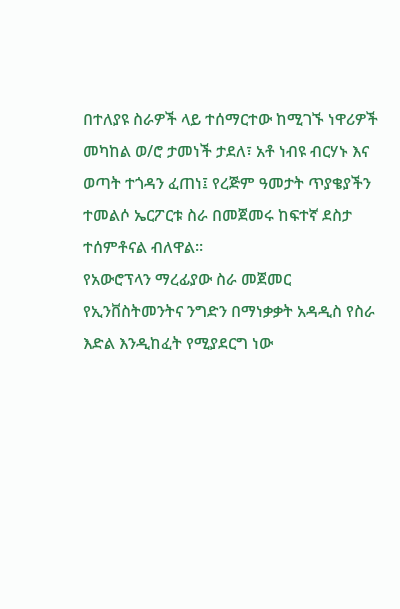በተለያዩ ስራዎች ላይ ተሰማርተው ከሚገኙ ነዋሪዎች መካከል ወ/ሮ ታመነች ታደለ፣ አቶ ነብዩ ብርሃኑ እና ወጣት ተጎዳን ፈጠነ፤ የረጅም ዓመታት ጥያቄያችን ተመልሶ ኤርፖርቱ ስራ በመጀመሩ ከፍተኛ ደስታ ተሰምቶናል ብለዋል።
የአውሮፕላን ማረፊያው ስራ መጀመር የኢንቨስትመንትና ንግድን በማነቃቃት አዳዲስ የስራ እድል እንዲከፈት የሚያደርግ ነው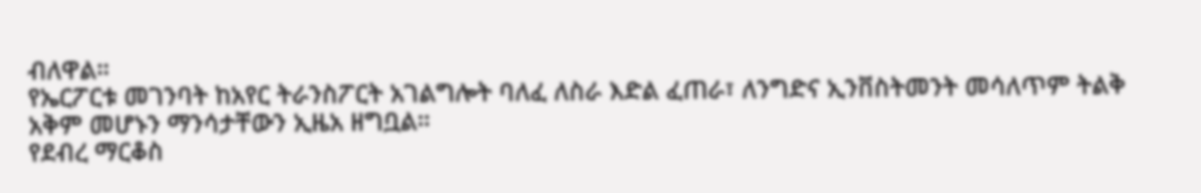ብለዋል።
የኤርፖርቱ መገንባት ከአየር ትራንስፖርት አገልግሎት ባለፈ ለስራ እድል ፈጠራ፣ ለንግድና ኢንቨስትመንት መሳለጥም ትልቅ አቅም መሆኑን ማንሳታቸውን ኢዜአ ዘግቧል።
የደብረ ማርቆስ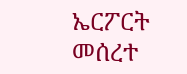ኤርፖርት መሰረተ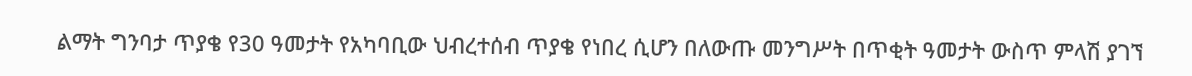ልማት ግንባታ ጥያቄ የ30 ዓመታት የአካባቢው ህብረተሰብ ጥያቄ የነበረ ሲሆን በለውጡ መንግሥት በጥቂት ዓመታት ውስጥ ምላሽ ያገኘ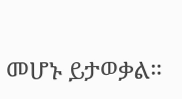መሆኑ ይታወቃል።